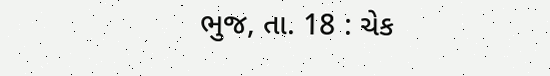ભુજ, તા. 18 : ચેક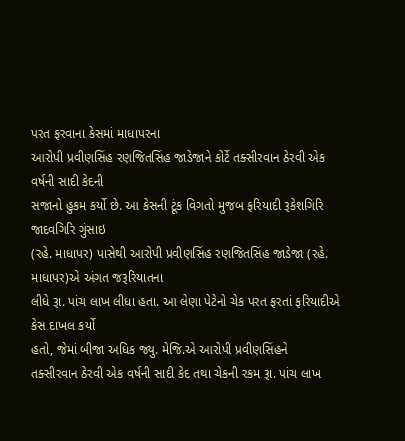પરત ફરવાના કેસમાં માધાપરના
આરોપી પ્રવીણસિંહ રણજિતસિંહ જાડેજાને કોર્ટે તક્સીરવાન ઠેરવી એક વર્ષની સાદી કેદની
સજાનો હુકમ કર્યો છે. આ કેસની ટૂંક વિગતો મુજબ ફરિયાદી રૂકેશગિરિ જાદવગિરિ ગુંસાઇ
(રહે. માધાપર) પાસેથી આરોપી પ્રવીણસિંહ રણજિતસિંહ જાડેજા (રહે. માધાપર)એ અંગત જરૂરિયાતના
લીધે રૂા. પાંચ લાખ લીધા હતા. આ લેણા પેટેનો ચેક પરત ફરતાં ફરિયાદીએ કેસ દાખલ કર્યો
હતો, જેમાં બીજા અધિક જ્યુ. મેજિ.એ આરોપી પ્રવીણસિંહને
તક્સીરવાન ઠેરવી એક વર્ષની સાદી કેદ તથા ચેકની રકમ રૂા. પાંચ લાખ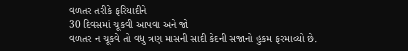વળતર તરીકે ફરિયાદીને
30 દિવસમાં ચૂકવી આપવા અને જો
વળતર ન ચૂકવે તો વધુ ત્રણ માસની સાદી કેદની સજાનો હુકમ ફરમાવ્યો છે.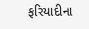ફરિયાદીના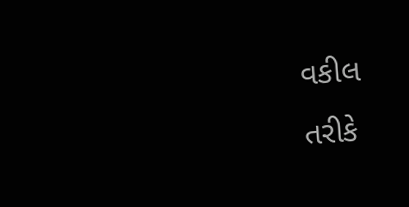વકીલ
તરીકે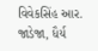વિવેકસિંહ આર. જાડેજા, ધૈર્ય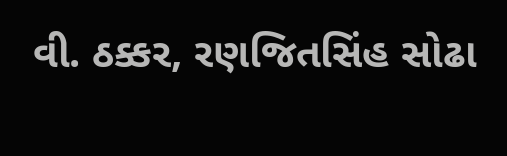વી. ઠક્કર, રણજિતસિંહ સોઢા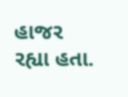હાજર રહ્યા હતા.